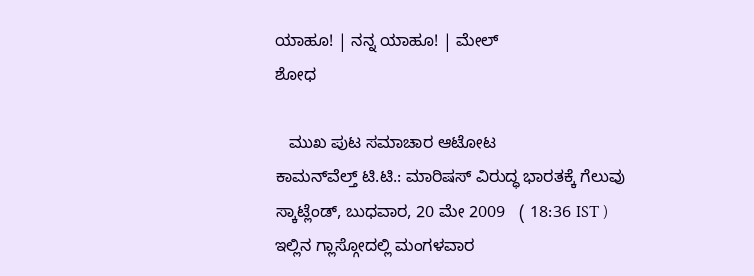ಯಾಹೂ! | ನನ್ನ ಯಾಹೂ! | ಮೇಲ್
ಶೋಧ

   ಮುಖ ಪುಟ ಸಮಾಚಾರ ಆಟೋಟ
ಕಾಮನ್‌ವೆಲ್ತ್‌ ಟಿ.ಟಿ.: ಮಾರಿಷಸ್ ವಿರುದ್ಧ ಭಾರತಕ್ಕೆ ಗೆಲುವು
ಸ್ಕಾಟ್ಲೆಂಡ್, ಬುಧವಾರ, 20 ಮೇ 2009   ( 18:36 IST )
ಇಲ್ಲಿನ ಗ್ಲಾಸ್ಗೋದಲ್ಲಿ ಮಂಗಳವಾರ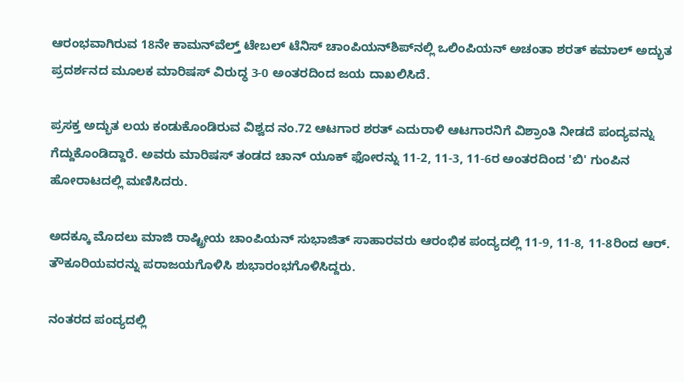ಆರಂಭವಾಗಿರುವ 18ನೇ ಕಾಮನ್‌ವೆಲ್ತ್ ಟೇಬಲ್ ಟೆನಿಸ್ ಚಾಂಪಿಯನ್‌ಶಿಪ್‌ನಲ್ಲಿ ಒಲಿಂಪಿಯನ್ ಅಚಂತಾ ಶರತ್ ಕಮಾಲ್‌ ಅದ್ಭುತ ಪ್ರದರ್ಶನದ ಮೂಲಕ ಮಾರಿಷಸ್ ವಿರುದ್ಧ 3-0 ಅಂತರದಿಂದ ಜಯ ದಾಖಲಿಸಿದೆ.

ಪ್ರಸಕ್ತ ಅದ್ಭುತ ಲಯ ಕಂಡುಕೊಂಡಿರುವ ವಿಶ್ವದ ನಂ.72 ಆಟಗಾರ ಶರತ್ ಎದುರಾಳಿ ಆಟಗಾರನಿಗೆ ವಿಶ್ರಾಂತಿ ನೀಡದೆ ಪಂದ್ಯವನ್ನು ಗೆದ್ದುಕೊಂಡಿದ್ದಾರೆ. ಅವರು ಮಾರಿಷಸ್ ತಂಡದ ಚಾನ್ ಯೂಕ್ ಫೋರನ್ನು 11-2, 11-3, 11-6ರ ಅಂತರದಿಂದ 'ಬಿ' ಗುಂಪಿನ ಹೋರಾಟದಲ್ಲಿ ಮಣಿಸಿದರು.

ಅದಕ್ಕೂ ಮೊದಲು ಮಾಜಿ ರಾಷ್ಟ್ರೀಯ ಚಾಂಪಿಯನ್ ಸುಭಾಜಿತ್ ಸಾಹಾರವರು ಆರಂಭಿಕ ಪಂದ್ಯದಲ್ಲಿ 11-9, 11-8, 11-8ರಿಂದ ಆರ್. ತೌಕೂರಿಯವರನ್ನು ಪರಾಜಯಗೊಳಿಸಿ ಶುಭಾರಂಭಗೊಳಿಸಿದ್ದರು.

ನಂತರದ ಪಂದ್ಯದಲ್ಲಿ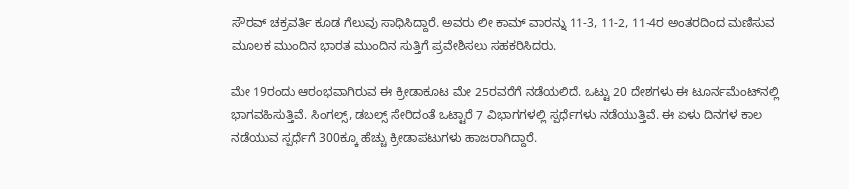ಸೌರವ್ ಚಕ್ರವರ್ತಿ ಕೂಡ ಗೆಲುವು ಸಾಧಿಸಿದ್ದಾರೆ. ಅವರು ಲೀ ಕಾಮ್ ವಾರನ್ನು 11-3, 11-2, 11-4ರ ಅಂತರದಿಂದ ಮಣಿಸುವ ಮೂಲಕ ಮುಂದಿನ ಭಾರತ ಮುಂದಿನ ಸುತ್ತಿಗೆ ಪ್ರವೇಶಿಸಲು ಸಹಕರಿಸಿದರು.

ಮೇ 19ರಂದು ಆರಂಭವಾಗಿರುವ ಈ ಕ್ರೀಡಾಕೂಟ ಮೇ 25ರವರೆಗೆ ನಡೆಯಲಿದೆ. ಒಟ್ಟು 20 ದೇಶಗಳು ಈ ಟೂರ್ನಮೆಂಟ್‌ನಲ್ಲಿ ಭಾಗವಹಿಸುತ್ತಿವೆ. ಸಿಂಗಲ್ಸ್, ಡಬಲ್ಸ್ ಸೇರಿದಂತೆ ಒಟ್ಟಾರೆ 7 ವಿಭಾಗಗಳಲ್ಲಿ ಸ್ಪರ್ಧೆಗಳು ನಡೆಯುತ್ತಿವೆ. ಈ ಏಳು ದಿನಗಳ ಕಾಲ ನಡೆಯುವ ಸ್ಪರ್ಧೆಗೆ 300ಕ್ಕೂ ಹೆಚ್ಚು ಕ್ರೀಡಾಪಟುಗಳು ಹಾಜರಾಗಿದ್ದಾರೆ.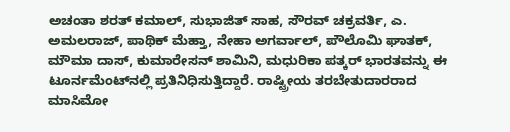ಅಚಂತಾ ಶರತ್ ಕಮಾಲ್, ಸುಭಾಜಿತ್ ಸಾಹ, ಸೌರವ್ ಚಕ್ರವರ್ತಿ, ಎ. ಅಮಲರಾಜ್, ಪಾಥಿಕ್ ಮೆಹ್ತಾ, ನೇಹಾ ಅಗರ್ವಾಲ್, ಪೌಲೊಮಿ ಘಾತಕ್, ಮೌಮಾ ದಾಸ್, ಕುಮಾರೇಸನ್ ಶಾಮಿನಿ, ಮಧುರಿಕಾ ಪತ್ಕರ್ ಭಾರತವನ್ನು ಈ ಟೂರ್ನಮೆಂಟ್‌ನಲ್ಲಿ ಪ್ರತಿನಿಧಿಸುತ್ತಿದ್ದಾರೆ. ರಾಷ್ಟ್ರೀಯ ತರಬೇತುದಾರರಾದ ಮಾಸಿಮೋ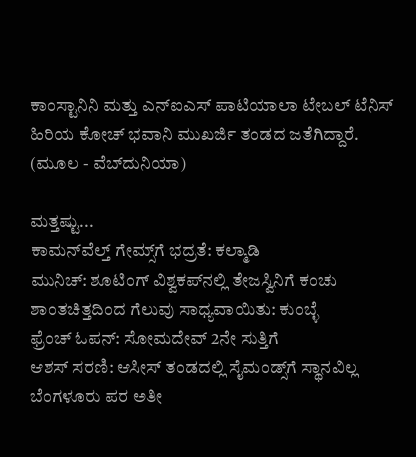ಕಾಂಸ್ಟಾನಿನಿ ಮತ್ತು ಎನ್‌ಐಎಸ್ ಪಾಟಿಯಾಲಾ ಟೇಬಲ್ ಟೆನಿಸ್ ಹಿರಿಯ ಕೋಚ್ ಭವಾನಿ ಮುಖರ್ಜಿ ತಂಡದ ಜತೆಗಿದ್ದಾರೆ.
(ಮೂಲ - ವೆಬ್‌ದುನಿಯಾ)

ಮತ್ತಷ್ಟು...
ಕಾಮನ್‌ವೆಲ್ತ್ ಗೇಮ್ಸ್‌ಗೆ ಭದ್ರತೆ: ಕಲ್ಮಾಡಿ
ಮುನಿಚ್: ಶೂಟಿಂಗ್ ವಿಶ್ವಕಪ್‌ನಲ್ಲಿ ತೇಜಸ್ವಿನಿಗೆ ಕಂಚು
ಶಾಂತಚಿತ್ತದಿಂದ ಗೆಲುವು ಸಾಧ್ಯವಾಯಿತು: ಕುಂಬ್ಳೆ
ಫ್ರೆಂಚ್ ಓಪನ್: ಸೋಮದೇವ್ 2ನೇ ಸುತ್ತಿಗೆ
ಆಶಸ್ ಸರಣಿ: ಆಸೀಸ್ ತಂಡದಲ್ಲಿ ಸೈಮಂಡ್ಸ್‌ಗೆ ಸ್ಥಾನವಿಲ್ಲ
ಬೆಂಗಳೂರು ಪರ ಅತೀ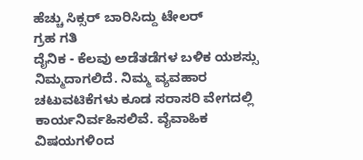ಹೆಚ್ಚು ಸಿಕ್ಸರ್ ಬಾರಿಸಿದ್ದು ಟೇಲರ್
ಗ್ರಹ ಗತಿ
ದೈನಿಕ - ಕೆಲವು ಅಡೆತಡೆಗಳ ಬಳಿಕ ಯಶಸ್ಸು ನಿಮ್ಮದಾಗಲಿದೆ. ನಿಮ್ಮ ವ್ಯವಹಾರ ಚಟುವಟಿಕೆಗಳು ಕೂಡ ಸರಾಸರಿ ವೇಗದಲ್ಲಿ ಕಾರ್ಯನಿರ್ವಹಿಸಲಿವೆ. ವೈವಾಹಿಕ ವಿಷಯಗಳಿಂದ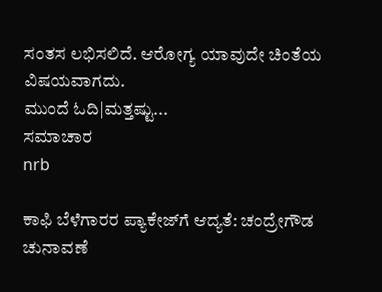ಸಂತಸ ಲಭಿಸಲಿದೆ. ಆರೋಗ್ಯ ಯಾವುದೇ ಚಿಂತೆಯ ವಿಷಯವಾಗದು.
ಮುಂದೆ ಓದಿ|ಮತ್ತಷ್ಟು...
ಸಮಾಚಾರ
nrb

ಕಾಫಿ ಬೆಳೆಗಾರರ ಪ್ಯಾಕೇಜ್‌ಗೆ ಆದ್ಯತೆ: ಚಂದ್ರೇಗೌಡ
ಚುನಾವಣೆ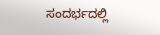ಸಂದರ್ಭದಲ್ಲಿ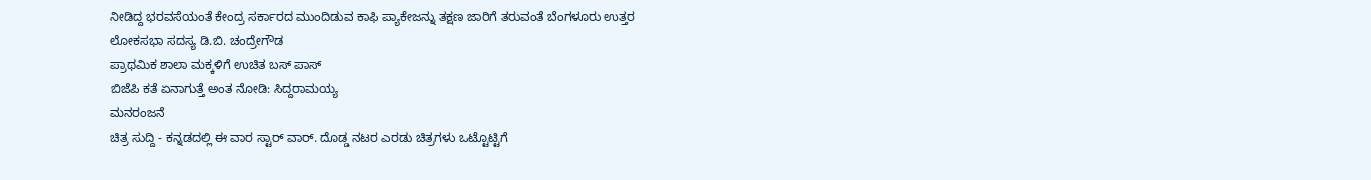ನೀಡಿದ್ದ ಭರವಸೆಯಂತೆ ಕೇಂದ್ರ ಸರ್ಕಾರದ ಮುಂದಿಡುವ ಕಾಫಿ ಪ್ಯಾಕೇಜನ್ನು ತಕ್ಷಣ ಜಾರಿಗೆ ತರುವಂತೆ ಬೆಂಗಳೂರು ಉತ್ತರ ಲೋಕಸಭಾ ಸದಸ್ಯ ಡಿ.ಬಿ. ಚಂದ್ರೇಗೌಡ
ಪ್ರಾಥಮಿಕ ಶಾಲಾ ಮಕ್ಕಳಿಗೆ ಉಚಿತ ಬಸ್ ಪಾಸ್
ಬಿಜೆಪಿ ಕತೆ ಏನಾಗುತ್ತೆ ಅಂತ ನೋಡಿ: ಸಿದ್ದರಾಮಯ್ಯ
ಮನರಂಜನೆ
ಚಿತ್ರ ಸುದ್ದಿ - ಕನ್ನಡದಲ್ಲಿ ಈ ವಾರ ಸ್ಟಾರ್ ವಾರ್. ದೊಡ್ಡ ನಟರ ಎರಡು ಚಿತ್ರಗಳು ಒಟ್ಟೊಟ್ಟಿಗೆ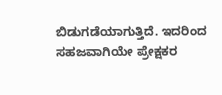ಬಿಡುಗಡೆಯಾಗುತ್ತಿದೆ. ಇದರಿಂದ ಸಹಜವಾಗಿಯೇ ಪ್ರೇಕ್ಷಕರ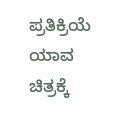ಪ್ರತಿಕ್ರಿಯೆ ಯಾವ ಚಿತ್ರಕ್ಕೆ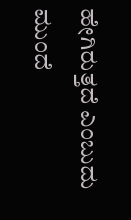ಹೇಗಿರುತ್ತದೆ ಎಂಬುದು
ಮುಂದೆ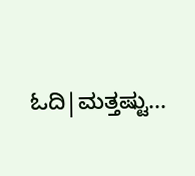ಓದಿ|ಮತ್ತಷ್ಟು...